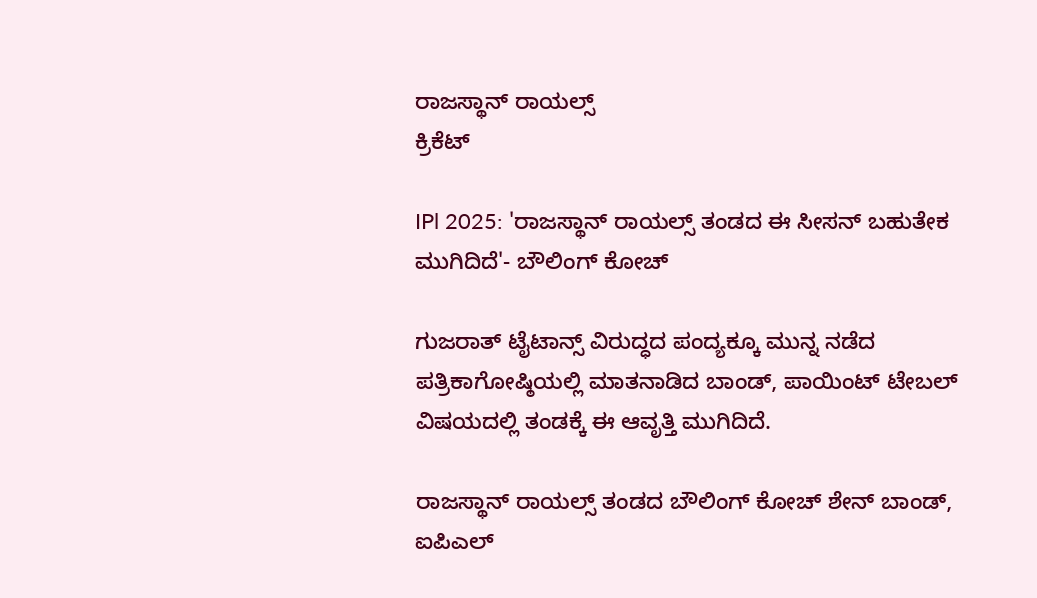ರಾಜಸ್ಥಾನ್ ರಾಯಲ್ಸ್
ಕ್ರಿಕೆಟ್

IPl 2025: 'ರಾಜಸ್ಥಾನ್ ರಾಯಲ್ಸ್ ತಂಡದ ಈ ಸೀಸನ್ ಬಹುತೇಕ ಮುಗಿದಿದೆ'- ಬೌಲಿಂಗ್ ಕೋಚ್

ಗುಜರಾತ್ ಟೈಟಾನ್ಸ್ ವಿರುದ್ಧದ ಪಂದ್ಯಕ್ಕೂ ಮುನ್ನ ನಡೆದ ಪತ್ರಿಕಾಗೋಷ್ಠಿಯಲ್ಲಿ ಮಾತನಾಡಿದ ಬಾಂಡ್, ಪಾಯಿಂಟ್ ಟೇಬಲ್ ವಿಷಯದಲ್ಲಿ ತಂಡಕ್ಕೆ ಈ ಆವೃತ್ತಿ ಮುಗಿದಿದೆ.

ರಾಜಸ್ಥಾನ್ ರಾಯಲ್ಸ್ ತಂಡದ ಬೌಲಿಂಗ್ ಕೋಚ್ ಶೇನ್ ಬಾಂಡ್, ಐಪಿಎಲ್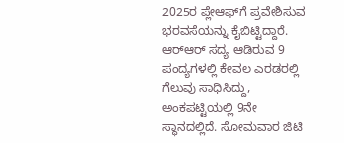2025ರ ಪ್ಲೇಆಫ್‌ಗೆ ಪ್ರವೇಶಿಸುವ ಭರವಸೆಯನ್ನು ಕೈಬಿಟ್ಟಿದ್ದಾರೆ. ಆರ್‌ಆರ್ ಸದ್ಯ ಆಡಿರುವ 9 ಪಂದ್ಯಗಳಲ್ಲಿ ಕೇವಲ ಎರಡರಲ್ಲಿ ಗೆಲುವು ಸಾಧಿಸಿದ್ದು, ಅಂಕಪಟ್ಟಿಯಲ್ಲಿ 9ನೇ ಸ್ಥಾನದಲ್ಲಿದೆ. ಸೋಮವಾರ ಜಿಟಿ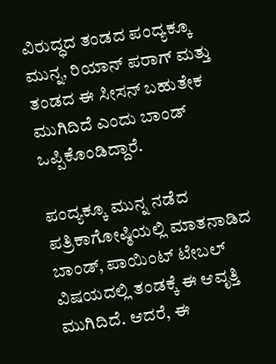ವಿರುದ್ಧದ ತಂಡದ ಪಂದ್ಯಕ್ಕೂ ಮುನ್ನ, ರಿಯಾನ್ ಪರಾಗ್ ಮತ್ತು ತಂಡದ ಈ ಸೀಸನ್ ಬಹುತೇಕ ಮುಗಿದಿದೆ ಎಂದು ಬಾಂಡ್ ಒಪ್ಪಿಕೊಂಡಿದ್ದಾರೆ.

ಪಂದ್ಯಕ್ಕೂ ಮುನ್ನ ನಡೆದ ಪತ್ರಿಕಾಗೋಷ್ಠಿಯಲ್ಲಿ ಮಾತನಾಡಿದ ಬಾಂಡ್, ಪಾಯಿಂಟ್ ಟೇಬಲ್ ವಿಷಯದಲ್ಲಿ ತಂಡಕ್ಕೆ ಈ ಆವೃತ್ತಿ ಮುಗಿದಿದೆ. ಆದರೆ, ಈ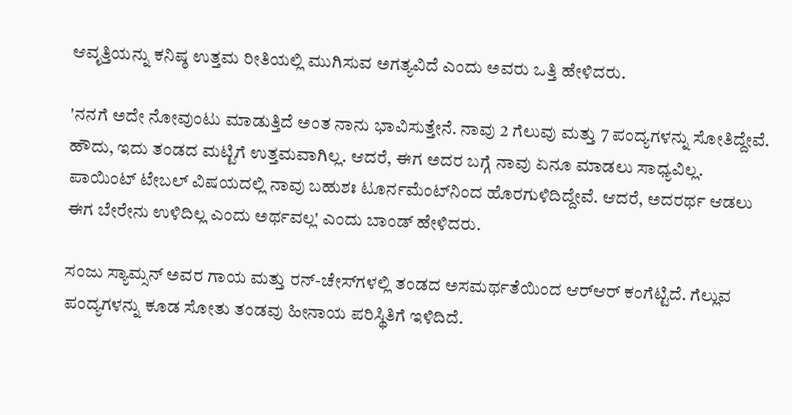ಆವೃತ್ತಿಯನ್ನು ಕನಿಷ್ಠ ಉತ್ತಮ ರೀತಿಯಲ್ಲಿ ಮುಗಿಸುವ ಅಗತ್ಯವಿದೆ ಎಂದು ಅವರು ಒತ್ತಿ ಹೇಳಿದರು.

'ನನಗೆ ಅದೇ ನೋವುಂಟು ಮಾಡುತ್ತಿದೆ ಅಂತ ನಾನು ಭಾವಿಸುತ್ತೇನೆ. ನಾವು 2 ಗೆಲುವು ಮತ್ತು 7 ಪಂದ್ಯಗಳನ್ನು ಸೋತಿದ್ದೇವೆ. ಹೌದು, ಇದು ತಂಡದ ಮಟ್ಟಿಗೆ ಉತ್ತಮವಾಗಿಲ್ಲ. ಆದರೆ, ಈಗ ಅದರ ಬಗ್ಗೆ ನಾವು ಏನೂ ಮಾಡಲು ಸಾಧ್ಯವಿಲ್ಲ. ಪಾಯಿಂಟ್ ಟೇಬಲ್ ವಿಷಯದಲ್ಲಿ ನಾವು ಬಹುಶಃ ಟೂರ್ನಮೆಂಟ್‌ನಿಂದ ಹೊರಗುಳಿದಿದ್ದೇವೆ. ಆದರೆ, ಅದರರ್ಥ ಆಡಲು ಈಗ ಬೇರೇನು ಉಳಿದಿಲ್ಲ ಎಂದು ಅರ್ಥವಲ್ಲ' ಎಂದು ಬಾಂಡ್ ಹೇಳಿದರು.

ಸಂಜು ಸ್ಯಾಮ್ಸನ್ ಅವರ ಗಾಯ ಮತ್ತು ರನ್-ಚೇಸ್‌ಗಳಲ್ಲಿ ತಂಡದ ಅಸಮರ್ಥತೆಯಿಂದ ಆರ್‌ಆರ್ ಕಂಗೆಟ್ಟಿದೆ. ಗೆಲ್ಲುವ ಪಂದ್ಯಗಳನ್ನು ಕೂಡ ಸೋತು ತಂಡವು ಹೀನಾಯ ಪರಿಸ್ಥಿತಿಗೆ ಇಳಿದಿದೆ.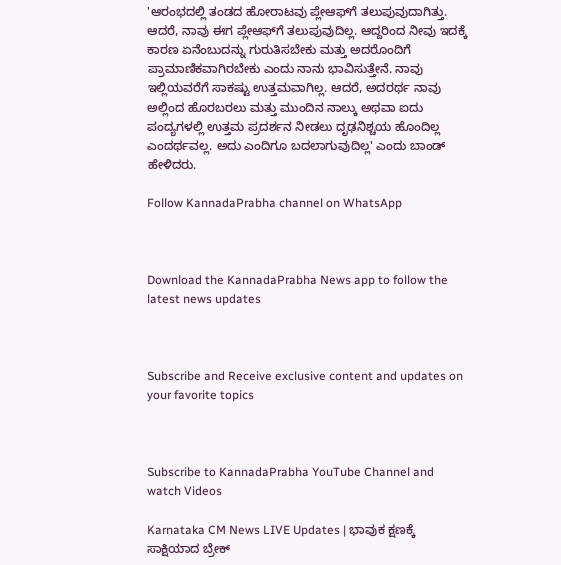'ಆರಂಭದಲ್ಲಿ ತಂಡದ ಹೋರಾಟವು ಪ್ಲೇಆಫ್‌ಗೆ ತಲುಪುವುದಾಗಿತ್ತು. ಆದರೆ, ನಾವು ಈಗ ಪ್ಲೇಆಫ್‌ಗೆ ತಲುಪುವುದಿಲ್ಲ. ಆದ್ದರಿಂದ ನೀವು ಇದಕ್ಕೆ ಕಾರಣ ಏನೆಂಬುದನ್ನು ಗುರುತಿಸಬೇಕು ಮತ್ತು ಅದರೊಂದಿಗೆ ಪ್ರಾಮಾಣಿಕವಾಗಿರಬೇಕು ಎಂದು ನಾನು ಭಾವಿಸುತ್ತೇನೆ. ನಾವು ಇಲ್ಲಿಯವರೆಗೆ ಸಾಕಷ್ಟು ಉತ್ತಮವಾಗಿಲ್ಲ. ಆದರೆ, ಅದರರ್ಥ ನಾವು ಅಲ್ಲಿಂದ ಹೊರಬರಲು ಮತ್ತು ಮುಂದಿನ ನಾಲ್ಕು ಅಥವಾ ಐದು ಪಂದ್ಯಗಳಲ್ಲಿ ಉತ್ತಮ ಪ್ರದರ್ಶನ ನೀಡಲು ದೃಢನಿಶ್ಚಯ ಹೊಂದಿಲ್ಲ ಎಂದರ್ಥವಲ್ಲ. ಅದು ಎಂದಿಗೂ ಬದಲಾಗುವುದಿಲ್ಲ' ಎಂದು ಬಾಂಡ್ ಹೇಳಿದರು.

Follow KannadaPrabha channel on WhatsApp



Download the KannadaPrabha News app to follow the latest news updates



Subscribe and Receive exclusive content and updates on your favorite topics



Subscribe to KannadaPrabha YouTube Channel and watch Videos

Karnataka CM News LIVE Updates | ಭಾವುಕ ಕ್ಷಣಕ್ಕೆ ಸಾಕ್ಷಿಯಾದ ಬ್ರೇಕ್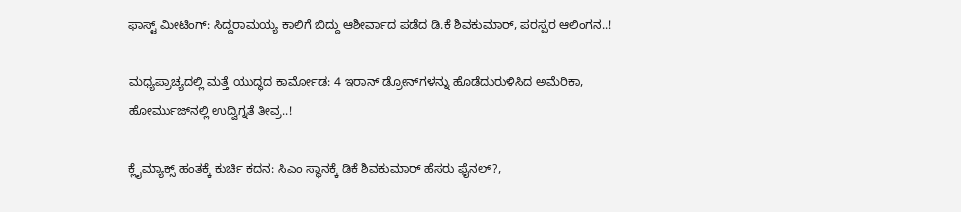ಫಾಸ್ಟ್ ಮೀಟಿಂಗ್: ಸಿದ್ದರಾಮಯ್ಯ ಕಾಲಿಗೆ ಬಿದ್ದು ಆಶೀರ್ವಾದ ಪಡೆದ ಡಿ.ಕೆ ಶಿವಕುಮಾರ್, ಪರಸ್ಪರ ಆಲಿಂಗನ..!

ಮಧ್ಯಪ್ರಾಚ್ಯದಲ್ಲಿ ಮತ್ತೆ ಯುದ್ಧದ ಕಾರ್ಮೋಡ: 4 ಇರಾನ್ ಡ್ರೋನ್‌ಗಳನ್ನು ಹೊಡೆದುರುಳಿಸಿದ ಅಮೆರಿಕಾ, ಹೋರ್ಮುಜ್‌ನಲ್ಲಿ ಉದ್ವಿಗ್ನತೆ ತೀವ್ರ..!

ಕ್ಲೈಮ್ಯಾಕ್ಸ್‌ ಹಂತಕ್ಕೆ ಕುರ್ಚಿ ಕದನ: ಸಿಎಂ ಸ್ಥಾನಕ್ಕೆ ಡಿಕೆ ಶಿವಕುಮಾರ್ ಹೆಸರು ಫೈನಲ್?,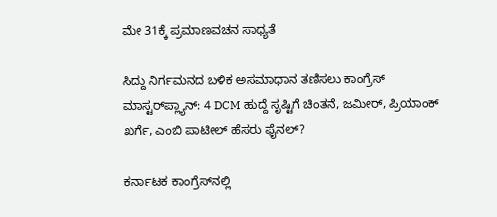ಮೇ 31ಕ್ಕೆ ಪ್ರಮಾಣವಚನ ಸಾಧ್ಯತೆ

ಸಿದ್ದು ನಿರ್ಗಮನದ ಬಳಿಕ ಅಸಮಾಧಾನ ತಣಿಸಲು ಕಾಂಗ್ರೆಸ್ ಮಾಸ್ಟರ್‌ಪ್ಲ್ಯಾನ್: 4 DCM ಹುದ್ದೆ ಸೃಷ್ಟಿಗೆ ಚಿಂತನೆ, ಜಮೀರ್, ಪ್ರಿಯಾಂಕ್ ಖರ್ಗೆ, ಎಂಬಿ ಪಾಟೀಲ್ ಹೆಸರು ಫೈನಲ್?

ಕರ್ನಾಟಕ ಕಾಂಗ್ರೆಸ್‌ನಲ್ಲಿ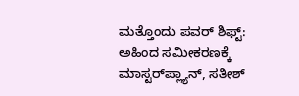ಮತ್ತೊಂದು ಪವರ್ ಶಿಫ್ಟ್: ಅಹಿಂದ ಸಮೀಕರಣಕ್ಕೆ ಮಾಸ್ಟರ್‌ಪ್ಲ್ಯಾನ್, ಸತೀಶ್‌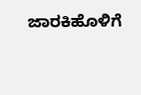ಜಾರಕಿಹೊಳಿಗೆ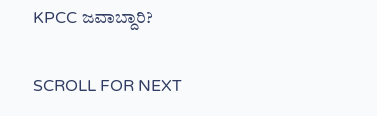KPCC ಜವಾಬ್ದಾರಿ?

SCROLL FOR NEXT